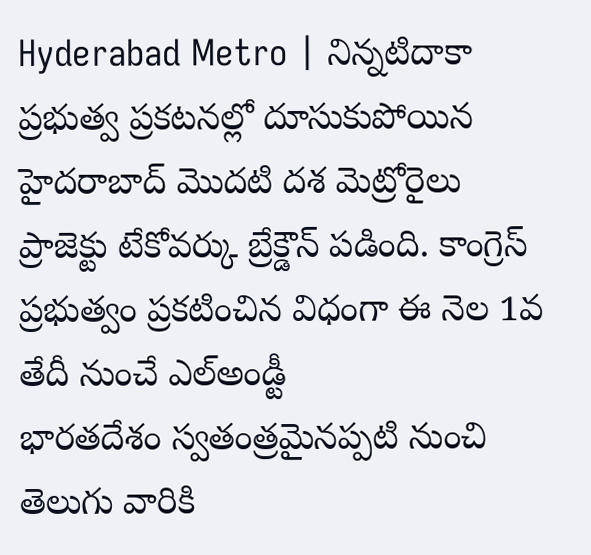Hyderabad Metro | నిన్నటిదాకా ప్రభుత్వ ప్రకటనల్లో దూసుకుపోయిన హైదరాబాద్ మొదటి దశ మెట్రోరైలు ప్రాజెక్టు టేకోవర్కు బ్రేక్డౌన్ పడింది. కాంగ్రెస్ ప్రభుత్వం ప్రకటించిన విధంగా ఈ నెల 1వ తేదీ నుంచే ఎల్అండ్టీ
భారతదేశం స్వతంత్రమైనప్పటి నుంచి తెలుగు వారికి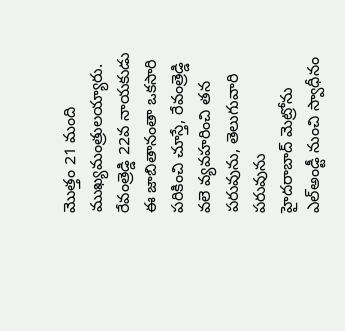మొత్తం 21 మంది ముఖ్యమంత్రులయ్యారు. రేవంత్రెడ్డి 22వ నాయకుడు ఈ జాబితానంతా ఒకసారి పరికించి చూస్తే, రేవంత్రెడ్డి వలె వ్యవహరించి తన పరువును, తెలుగువారి పరువును
హైదరాబాద్ మెట్రోను ఎల్అండ్టీ నుంచి స్వాధీనం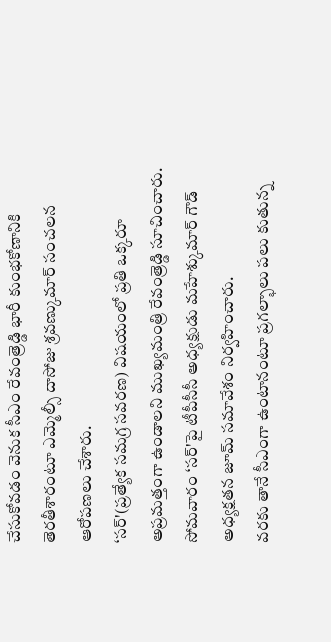చేసుకోవడం వెనుక సీఎం రేవంత్రెడ్డి భారీ కుంభకోణానికి తెరతీశారంటూ ఎమ్మెల్సీ దాసోజు శ్రవణ్కుమార్ సంచలన ఆరోపణలు చేశారు.
‘సర్'(ప్రత్యేక సమగ్ర సవరణ) విషయంలో ప్రతి ఒక్కరూ అప్రమత్తంగా ఉండాలని ముఖ్యమంత్రి రేవంత్రెడ్డి సూచించారు. సోమవారం ‘సర్'పై టీపీసీసీ అధ్యక్షుడు మహేశ్కుమార్ గౌడ్ అధ్యక్షతన జూమ్ సమావేశం నిర్వహించారు.
వరకు తానే సీఎంగా ఉంటానంటూ ప్రగల్భాలు పలు కుతున్న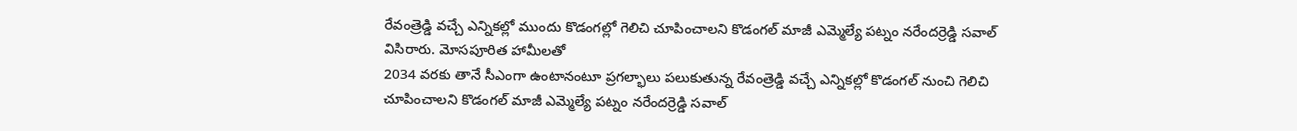రేవంత్రెడ్డి వచ్చే ఎన్నికల్లో ముందు కొడంగల్లో గెలిచి చూపించాలని కొడంగల్ మాజీ ఎమ్మెల్యే పట్నం నరేందర్రెడ్డి సవాల్ విసిరారు. మోసపూరిత హామీలతో
2034 వరకు తానే సీఎంగా ఉంటానంటూ ప్రగల్భాలు పలుకుతున్న రేవంత్రెడ్డి వచ్చే ఎన్నికల్లో కొడంగల్ నుంచి గెలిచి చూపించాలని కొడంగల్ మాజీ ఎమ్మెల్యే పట్నం నరేందర్రెడ్డి సవాల్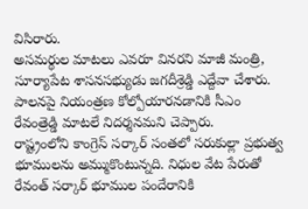విసిరారు.
అసమర్థుల మాటలు ఎవరూ వినరని మాజీ మంత్రి, సూర్యాపేట శాసనసభ్యుడు జగదీశ్రెడ్డి ఎద్దేవా చేశారు. పాలనపై నియంత్రణ కోల్పోయారనడానికి సీఎం రేవంత్రెడ్డి మాటలే నిదర్శనమని చెప్పారు.
రాష్ట్రంలోని కాంగ్రెస్ సర్కార్ సంతలో సరుకుల్లా ప్రభుత్వ భూములను అమ్ముకొంటున్నది. నిధుల వేట పేరుతో రేవంత్ సర్కార్ భూముల పందేరానికి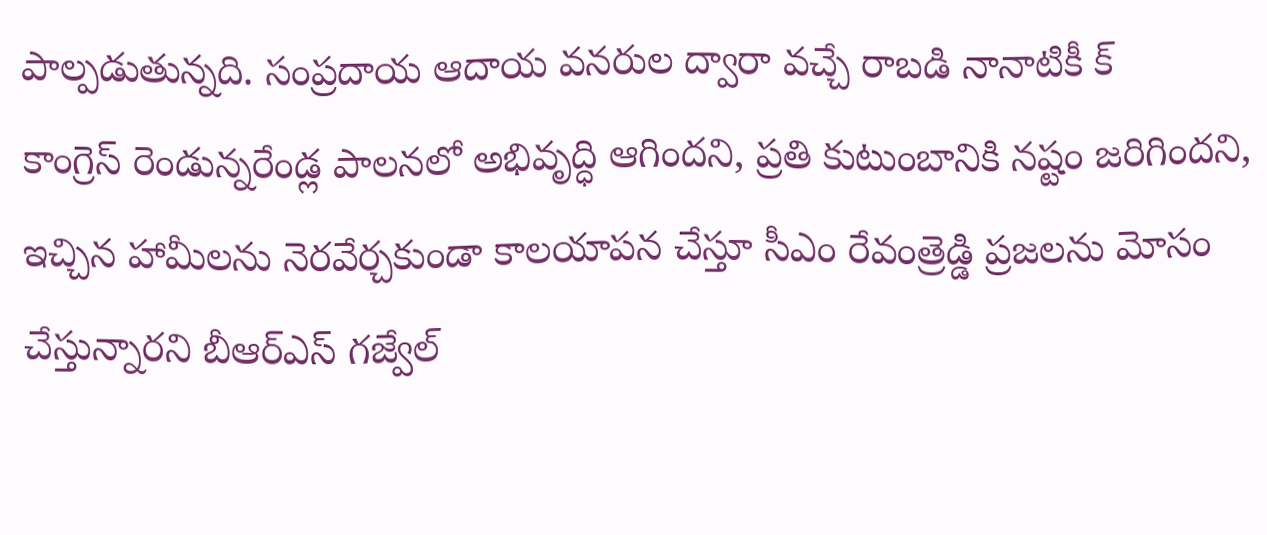పాల్పడుతున్నది. సంప్రదాయ ఆదాయ వనరుల ద్వారా వచ్చే రాబడి నానాటికీ క్
కాంగ్రెస్ రెండున్నరేండ్ల పాలనలో అభివృద్ధి ఆగిందని, ప్రతి కుటుంబానికి నష్టం జరిగిందని, ఇచ్చిన హామీలను నెరవేర్చకుండా కాలయాపన చేస్తూ సీఎం రేవంత్రెడ్డి ప్రజలను మోసం చేస్తున్నారని బీఆర్ఎస్ గజ్వేల్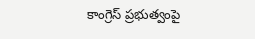కాంగ్రెస్ ప్రభుత్వంపై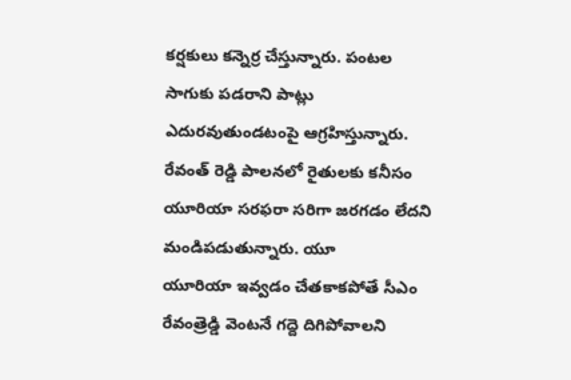కర్షకులు కన్నెర్ర చేస్తున్నారు. పంటల సాగుకు పడరాని పాట్లు ఎదురవుతుండటంపై ఆగ్రహిస్తున్నారు. రేవంత్ రెడ్డి పాలనలో రైతులకు కనీసం యూరియా సరఫరా సరిగా జరగడం లేదని మండిపడుతున్నారు. యూ
యూరియా ఇవ్వడం చేతకాకపోతే సీఎం రేవంత్రెడ్డి వెంటనే గద్దె దిగిపోవాలని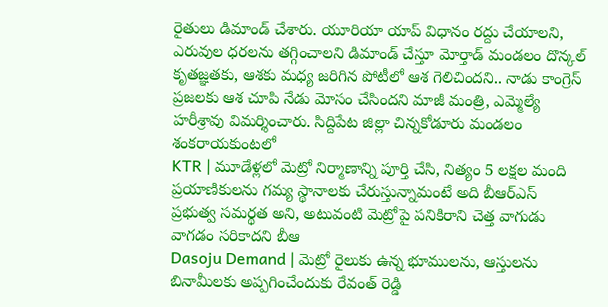రైతులు డిమాండ్ చేశారు. యూరియా యాప్ విధానం రద్దు చేయాలని, ఎరువుల ధరలను తగ్గించాలని డిమాండ్ చేస్తూ మోర్తాడ్ మండలం దొన్కల్
కృతజ్ఞతకు, ఆశకు మధ్య జరిగిన పోటీలో ఆశ గెలిచిందని.. నాడు కాంగ్రెస్ ప్రజలకు ఆశ చూపి నేడు మోసం చేసిందని మాజీ మంత్రి, ఎమ్మెల్యే హరీశ్రావు విమర్శించారు. సిద్దిపేట జిల్లా చిన్నకోడూరు మండలం శంకరాయకుంటలో
KTR | మూడేళ్లలో మెట్రో నిర్మాణాన్ని పూర్తి చేసి, నిత్యం 5 లక్షల మంది ప్రయాణికులను గమ్య స్థానాలకు చేరుస్తున్నామంటే అది బీఆర్ఎస్ ప్రభుత్వ సమర్థత అని, అటువంటి మెట్రోపై పనికిరాని చెత్త వాగుడు వాగడం సరికాదని బీఆ
Dasoju Demand | మెట్రో రైలుకు ఉన్న భూములను, ఆస్తులను బినామీలకు అప్పగించేందుకు రేవంత్ రెడ్డి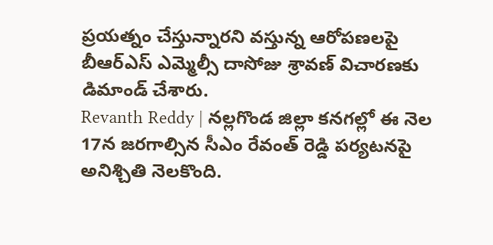ప్రయత్నం చేస్తున్నారని వస్తున్న ఆరోపణలపై బీఆర్ఎస్ ఎమ్మెల్సీ దాసోజు శ్రావణ్ విచారణకు డిమాండ్ చేశారు.
Revanth Reddy | నల్లగొండ జిల్లా కనగల్లో ఈ నెల 17న జరగాల్సిన సీఎం రేవంత్ రెడ్డి పర్యటనపై అనిశ్చితి నెలకొంది.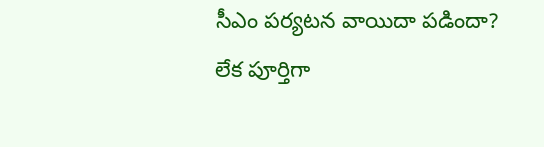సీఎం పర్యటన వాయిదా పడిందా? లేక పూర్తిగా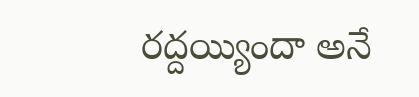రద్దయ్యిందా అనే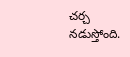చర్చ నడుస్తోంది.